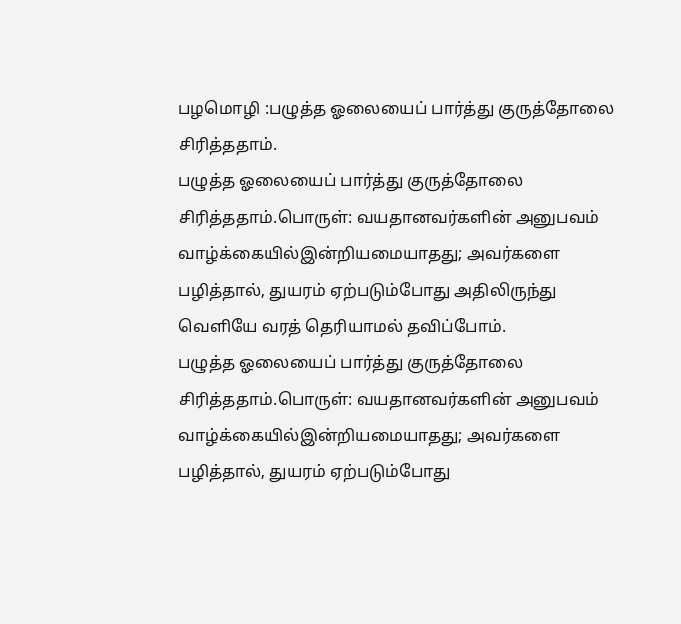பழமொழி :பழுத்த ஓலையைப் பார்த்து குருத்தோலை சிரித்ததாம்.
பழுத்த ஓலையைப் பார்த்து குருத்தோலை சிரித்ததாம்.பொருள்: வயதானவர்களின் அனுபவம் வாழ்க்கையில்இன்றியமையாதது; அவர்களை பழித்தால், துயரம் ஏற்படும்போது அதிலிருந்து வெளியே வரத் தெரியாமல் தவிப்போம்.
பழுத்த ஓலையைப் பார்த்து குருத்தோலை சிரித்ததாம்.பொருள்: வயதானவர்களின் அனுபவம் வாழ்க்கையில்இன்றியமையாதது; அவர்களை பழித்தால், துயரம் ஏற்படும்போது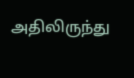அதிலிருந்து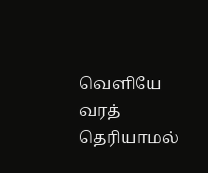வெளியே வரத் தெரியாமல்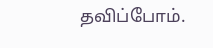தவிப்போம்.